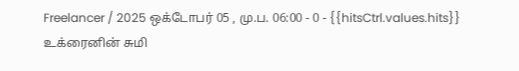Freelancer / 2025 ஒக்டோபர் 05 , மு.ப. 06:00 - 0 - {{hitsCtrl.values.hits}}
உக்ரைனின் சுமி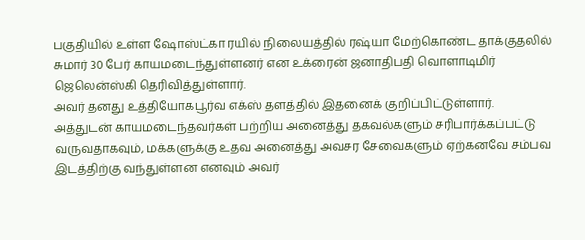பகுதியில் உள்ள ஷோஸ்ட்கா ரயில் நிலையத்தில் ரஷ்யா மேற்கொண்ட தாக்குதலில் சுமார் 30 பேர் காயமடைந்துள்ளனர் என உக்ரைன் ஜனாதிபதி வொளாடிமிர் ஜெலென்ஸ்கி தெரிவித்துள்ளார்.
அவர் தனது உத்தியோகபூர்வ எக்ஸ் தளத்தில் இதனைக் குறிப்பிட்டுள்ளார்.
அத்துடன் காயமடைந்தவர்கள் பற்றிய அனைத்து தகவல்களும் சரிபார்க்கப்பட்டு வருவதாகவும், மக்களுக்கு உதவ அனைத்து அவசர சேவைகளும் ஏற்கனவே சம்பவ இடத்திற்கு வந்துள்ளன எனவும் அவர்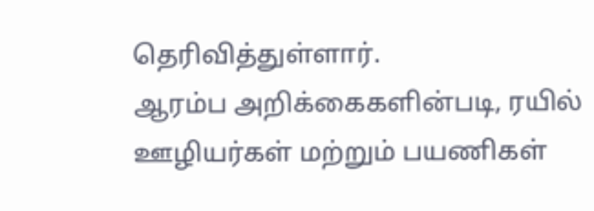தெரிவித்துள்ளார்.
ஆரம்ப அறிக்கைகளின்படி, ரயில் ஊழியர்கள் மற்றும் பயணிகள்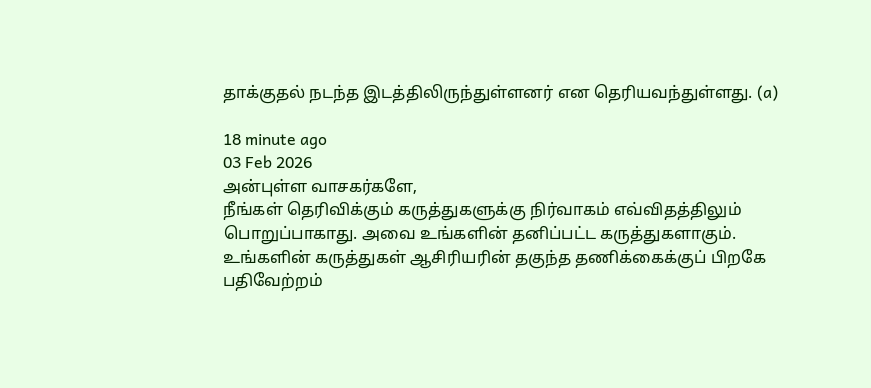தாக்குதல் நடந்த இடத்திலிருந்துள்ளனர் என தெரியவந்துள்ளது. (a)

18 minute ago
03 Feb 2026
அன்புள்ள வாசகர்களே,
நீங்கள் தெரிவிக்கும் கருத்துகளுக்கு நிர்வாகம் எவ்விதத்திலும் பொறுப்பாகாது. அவை உங்களின் தனிப்பட்ட கருத்துகளாகும். உங்களின் கருத்துகள் ஆசிரியரின் தகுந்த தணிக்கைக்குப் பிறகே பதிவேற்றம்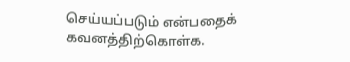செய்யப்படும் என்பதைக் கவனத்திற்கொள்க.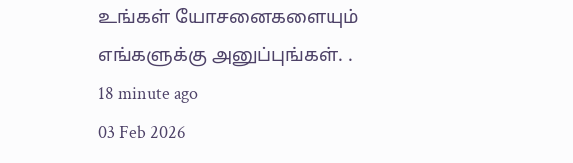உங்கள் யோசனைகளையும் எங்களுக்கு அனுப்புங்கள். .
18 minute ago
03 Feb 2026